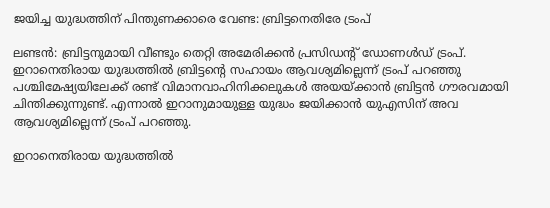ജയിച്ച യുദ്ധത്തിന് പിന്തുണക്കാരെ വേണ്ട: ബ്രിട്ടനെതിരേ ട്രംപ്

ലണ്ടൻ: ബ്രിട്ടനുമായി വീണ്ടും തെറ്റി അമേരിക്കൻ പ്രസിഡന്‍റ് ഡോണൾഡ് ട്രംപ്. ഇറാനെതിരായ യുദ്ധത്തിൽ ബ്രിട്ടന്‍റെ സഹായം ആവശ്യമില്ലെന്ന് ട്രംപ് പറഞ്ഞു പശ്ചിമേഷ്യയിലേക്ക് രണ്ട് വിമാനവാഹിനിക്കലുകൾ അയയ്ക്കാൻ ബ്രിട്ടൻ ഗൗരവമായി ചിന്തിക്കുന്നുണ്ട്. എന്നാൽ ഇറാനുമായുള്ള യുദ്ധം ജയിക്കാൻ യുഎസിന് അവ ആവശ്യമില്ലെന്ന് ട്രംപ് പറഞ്ഞു.

ഇറാനെതിരായ യുദ്ധത്തിൽ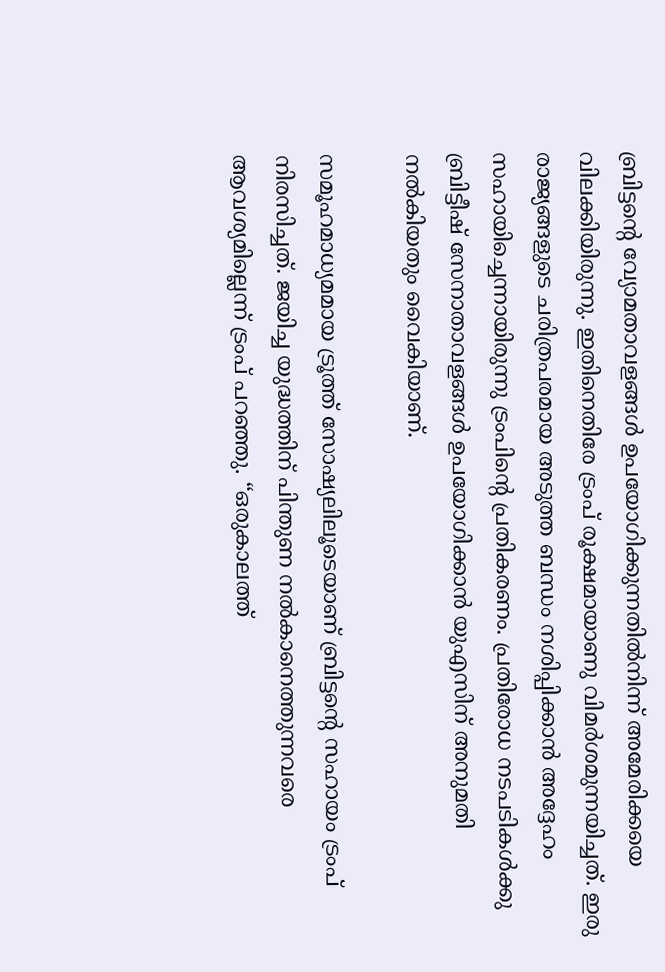ബ്രിട്ടന്‍റെ വ്യോമതാവളങ്ങൾ ഉപയോഗിക്കുന്നതിൽനിന്ന് അമേരിക്കയെ വിലക്കിയിരുന്നു. ഇതിനെതിരേ ട്രംപ് രൂക്ഷമായാണു വിമർശമുന്നയിച്ചത്. ഇരു രാജ്യങ്ങളുടെ ചരിത്രപരമായ അടുത്ത ബന്ധം നശിപ്പിക്കാൻ അദ്ദേഹം സഹായിച്ചെന്നായിരുന്നു ട്രംപിന്‍റെ പ്രതികരണം. പ്രതിരോധ നടപടികള്‍ക്കു ബ്രിട്ടീഷ് സേനാതാവളങ്ങള്‍ ഉപയോഗിക്കാന്‍ യുഎസിന് അനുമതി നല്‍കിയതും വൈകിയാണ്.

സമൂഹമാധ്യമമായ ട്രൂത്ത് സോഷ്യലിലൂടെയാണ് ബ്രിട്ടന്‍റെ സഹായം ട്രംപ് നിരസിച്ചത്. ജയിച്ച യുദ്ധത്തിന് പിന്തുണ നൽകാനെത്തുന്നവരെ ആവശ്യമില്ലെന്ന് ട്രംപ് പറഞ്ഞു. “ഒരുകാലത്ത്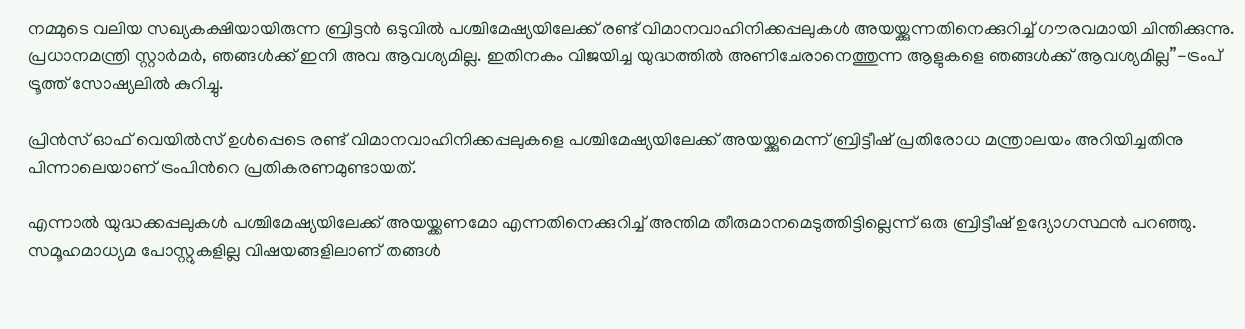നമ്മുടെ വലിയ സഖ്യകക്ഷിയായിരുന്ന ബ്രിട്ടൻ ഒടുവിൽ പശ്ചിമേഷ്യയിലേക്ക് രണ്ട് വിമാനവാഹിനിക്കപ്പലുകൾ അയയ്ക്കുന്നതിനെക്കുറിച്ച് ഗൗരവമായി ചിന്തിക്കുന്നു. പ്രധാനമന്ത്രി സ്റ്റാർമർ, ഞങ്ങൾക്ക് ഇനി അവ ആവശ്യമില്ല. ഇതിനകം വിജയിച്ച യുദ്ധത്തിൽ അണിചേരാനെത്തുന്ന ആളുകളെ ഞങ്ങൾക്ക് ആവശ്യമില്ല”-ട്രംപ് ട്രൂത്ത് സോഷ്യലിൽ കുറിച്ചു.

പ്രിൻസ് ഓഫ് വെയിൽസ് ഉൾപ്പെടെ രണ്ട് വിമാനവാഹിനിക്കപ്പലുകളെ പശ്ചിമേഷ്യയിലേക്ക് അയയ്ക്കുമെന്ന് ബ്രിട്ടീഷ് പ്രതിരോധ മന്ത്രാലയം അറിയിച്ചതിനു പിന്നാലെയാണ് ട്രംപിന്‍റെ പ്രതികരണമുണ്ടായത്.

എന്നാൽ യുദ്ധക്കപ്പലുകൾ പശ്ചിമേഷ്യയിലേക്ക് അയയ്ക്കണമോ എന്നതിനെക്കുറിച്ച് അന്തിമ തീരുമാനമെടുത്തിട്ടില്ലെന്ന് ഒരു ബ്രിട്ടീഷ് ഉദ്യോഗസ്ഥൻ പറഞ്ഞു. സമൂഹമാധ്യമ പോസ്റ്റുകളില്ല വിഷയങ്ങളിലാണ് തങ്ങൾ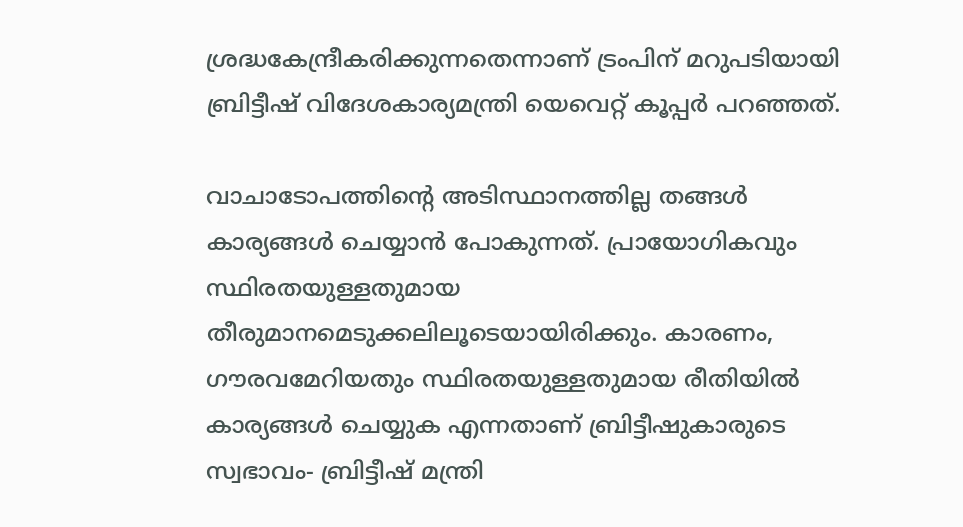ശ്രദ്ധകേന്ദ്രീകരിക്കുന്നതെന്നാണ് ട്രംപിന് മറുപടിയായി ബ്രിട്ടീഷ് വിദേശകാര്യമന്ത്രി യെവെറ്റ് കൂപ്പർ പറഞ്ഞത്.

വാചാടോപത്തിന്‍റെ അടിസ്ഥാനത്തില്ല തങ്ങൾ കാര്യങ്ങൾ ചെയ്യാൻ പോകുന്നത്. പ്രായോഗികവും സ്ഥിരതയുള്ളതുമായ തീരുമാനമെടുക്കലിലൂടെയായിരിക്കും. കാരണം, ഗൗരവമേറിയതും സ്ഥിരതയുള്ളതുമായ രീതിയിൽ കാര്യങ്ങൾ ചെയ്യുക എന്നതാണ് ബ്രിട്ടീഷുകാരുടെ സ്വഭാവം- ബ്രിട്ടീഷ് മന്ത്രി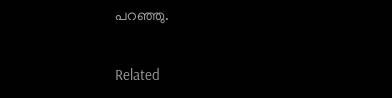പറഞ്ഞു.

Related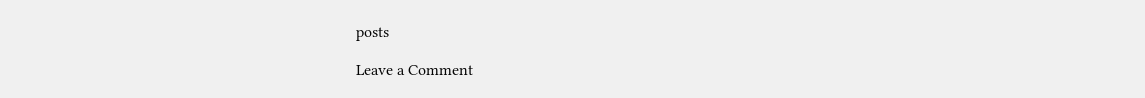posts

Leave a Comment